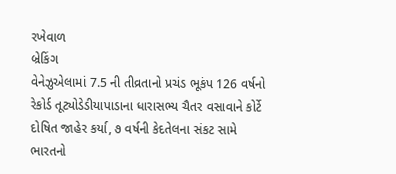રખેવાળ
બ્રેકિંગ
વેનેઝુએલામાં 7.5 ની તીવ્રતાનો પ્રચંડ ભૂકંપ 126 વર્ષનો રેકોર્ડ તૂટ્યોડેડીયાપાડાના ધારાસભ્ય ચૈતર વસાવાને કોર્ટે દોષિત જાહેર કર્યા, ૭ વર્ષની કેદતેલના સંકટ સામે ભારતનો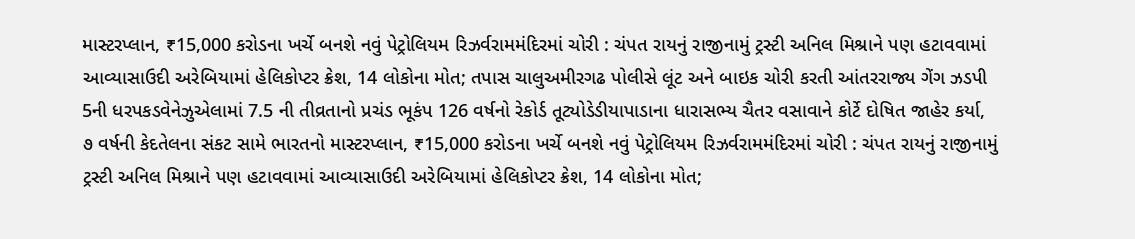માસ્ટરપ્લાન, ₹15,000 કરોડના ખર્ચે બનશે નવું પેટ્રોલિયમ રિઝર્વરામમંદિરમાં ચોરી : ચંપત રાયનું રાજીનામું ટ્રસ્ટી અનિલ મિશ્રાને પણ હટાવવામાં આવ્યાસાઉદી અરેબિયામાં હેલિકોપ્ટર ક્રેશ, 14 લોકોના મોત; તપાસ ચાલુઅમીરગઢ પોલીસે લૂંટ અને બાઇક ચોરી કરતી આંતરરાજ્ય ગેંગ ઝડપી 5ની ધરપકડવેનેઝુએલામાં 7.5 ની તીવ્રતાનો પ્રચંડ ભૂકંપ 126 વર્ષનો રેકોર્ડ તૂટ્યોડેડીયાપાડાના ધારાસભ્ય ચૈતર વસાવાને કોર્ટે દોષિત જાહેર કર્યા, ૭ વર્ષની કેદતેલના સંકટ સામે ભારતનો માસ્ટરપ્લાન, ₹15,000 કરોડના ખર્ચે બનશે નવું પેટ્રોલિયમ રિઝર્વરામમંદિરમાં ચોરી : ચંપત રાયનું રાજીનામું ટ્રસ્ટી અનિલ મિશ્રાને પણ હટાવવામાં આવ્યાસાઉદી અરેબિયામાં હેલિકોપ્ટર ક્રેશ, 14 લોકોના મોત;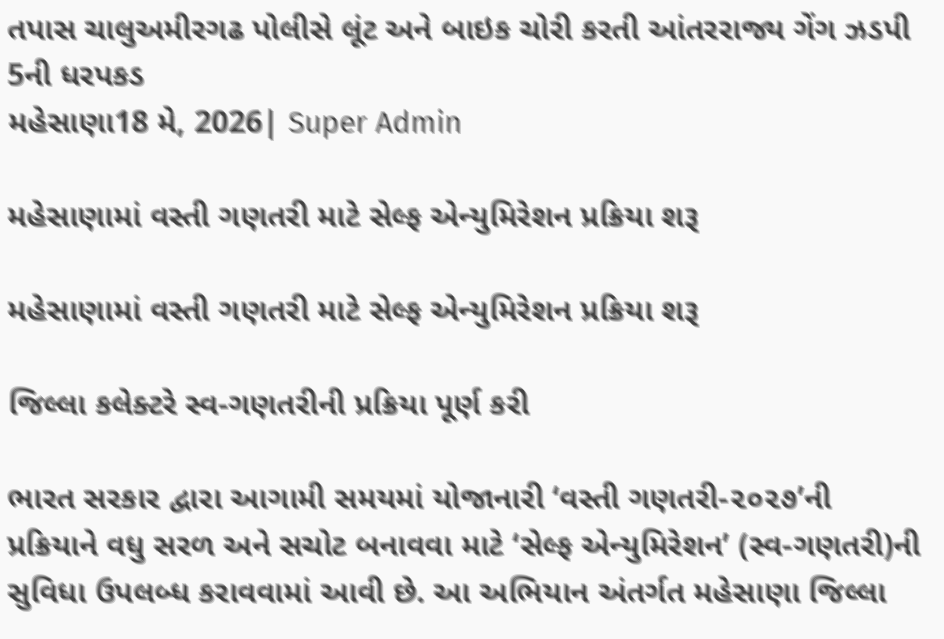તપાસ ચાલુઅમીરગઢ પોલીસે લૂંટ અને બાઇક ચોરી કરતી આંતરરાજ્ય ગેંગ ઝડપી 5ની ધરપકડ
મહેસાણા18 મે, 2026| Super Admin

મહેસાણામાં વસ્તી ગણતરી માટે સેલ્ફ એન્યુમિરેશન પ્રક્રિયા શરૂ

મહેસાણામાં વસ્તી ગણતરી માટે સેલ્ફ એન્યુમિરેશન પ્રક્રિયા શરૂ

જિલ્લા કલેક્ટરે સ્વ-ગણતરીની પ્રક્રિયા પૂર્ણ કરી

ભારત સરકાર દ્વારા આગામી સમયમાં યોજાનારી ‘વસ્તી ગણતરી-૨૦૨૭’ની પ્રક્રિયાને વધુ સરળ અને સચોટ બનાવવા માટે ‘સેલ્ફ એન્યુમિરેશન’ (સ્વ-ગણતરી)ની સુવિધા ઉપલબ્ધ કરાવવામાં આવી છે. આ અભિયાન અંતર્ગત મહેસાણા જિલ્લા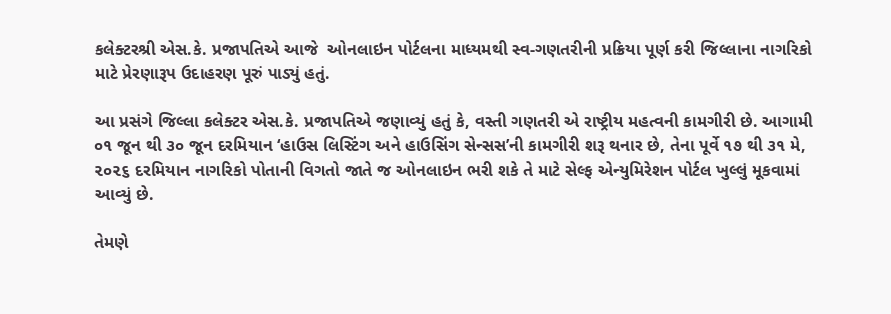કલેક્ટરશ્રી એસ.કે. પ્રજાપતિએ આજે  ઓનલાઇન પોર્ટલના માધ્યમથી સ્વ-ગણતરીની પ્રક્રિયા પૂર્ણ કરી જિલ્લાના નાગરિકો માટે પ્રેરણારૂપ ઉદાહરણ પૂરું પાડ્યું હતું.

આ પ્રસંગે જિલ્લા કલેક્ટર એસ.કે. પ્રજાપતિએ જણાવ્યું હતું કે, વસ્તી ગણતરી એ રાષ્ટ્રીય મહત્વની કામગીરી છે. આગામી ૦૧ જૂન થી ૩૦ જૂન દરમિયાન ‘હાઉસ લિસ્ટિંગ અને હાઉસિંગ સેન્સસ’ની કામગીરી શરૂ થનાર છે, તેના પૂર્વે ૧૭ થી ૩૧ મે, ૨૦૨૬ દરમિયાન નાગરિકો પોતાની વિગતો જાતે જ ઓનલાઇન ભરી શકે તે માટે સેલ્ફ એન્યુમિરેશન પોર્ટલ ખુલ્લું મૂકવામાં આવ્યું છે.

તેમણે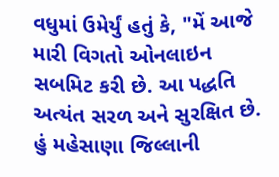વધુમાં ઉમેર્યું હતું કે, "મેં આજે મારી વિગતો ઓનલાઇન સબમિટ કરી છે. આ પદ્ધતિ અત્યંત સરળ અને સુરક્ષિત છે. હું મહેસાણા જિલ્લાની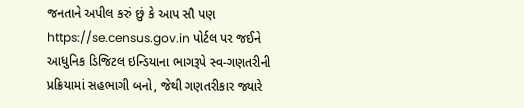જનતાને અપીલ કરું છું કે આપ સૌ પણ https://se.census.gov.in પોર્ટલ પર જઈને આધુનિક ડિજિટલ ઇન્ડિયાના ભાગરૂપે સ્વ-ગણતરીની પ્રક્રિયામાં સહભાગી બનો, જેથી ગણતરીકાર જ્યારે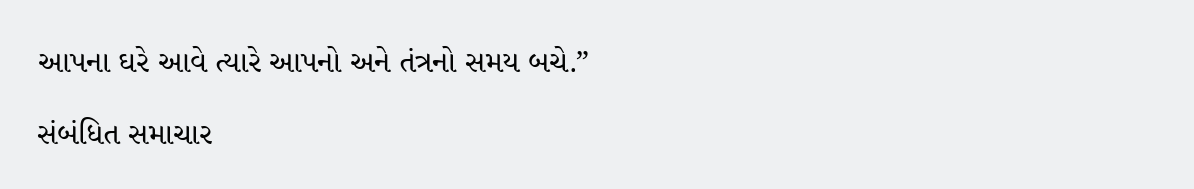આપના ઘરે આવે ત્યારે આપનો અને તંત્રનો સમય બચે.”

સંબંધિત સમાચાર